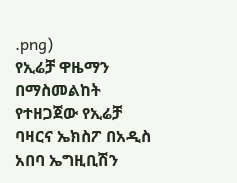.png)
የኢሬቻ ዋዜማን በማስመልከት የተዘጋጀው የኢሬቻ ባዛርና ኤክስፖ በአዲስ አበባ ኤግዚቢሽን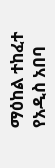ማዕከል ተከፈተ
የአዲስ አበባ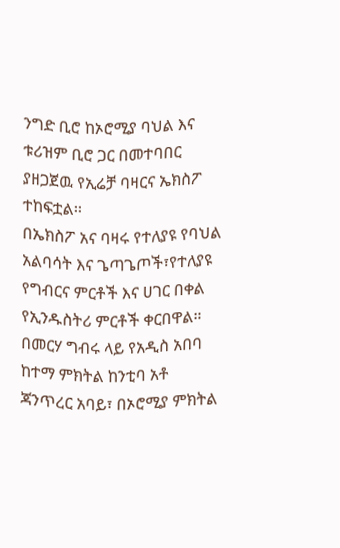ንግድ ቢሮ ከኦሮሚያ ባህል እና ቱሪዝም ቢሮ ጋር በመተባበር ያዘጋጀዉ የኢሬቻ ባዛርና ኤክስፖ ተከፍቷል፡፡
በኤክስፖ አና ባዛሩ የተለያዩ የባህል አልባሳት እና ጌጣጌጦች፣የተለያዩ የግብርና ምርቶች እና ሀገር በቀል የኢንዱስትሪ ምርቶች ቀርበዋል።
በመርሃ ግብሩ ላይ የአዲስ አበባ ከተማ ምክትል ከንቲባ አቶ ጃንጥረር አባይ፣ በኦሮሚያ ምክትል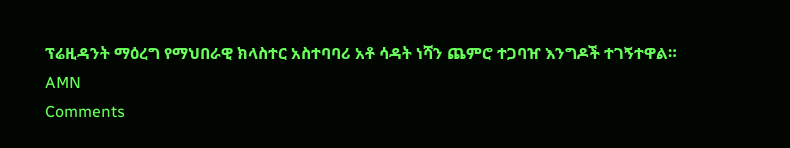ፕሬዚዳንት ማዕረግ የማህበራዊ ክላስተር አስተባባሪ አቶ ሳዳት ነሻን ጨምሮ ተጋባዠ እንግዶች ተገኝተዋል።
AMN
Comments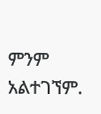ምንም አልተገኘም.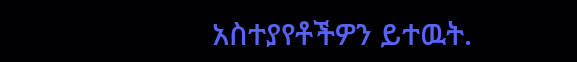አስተያየቶችዎን ይተዉት.